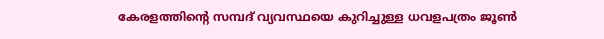കേരളത്തിന്റെ സമ്പദ് വ്യവസ്ഥയെ കുറിച്ചുള്ള ധവളപത്രം ജൂണ്‍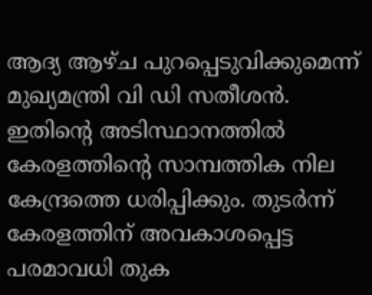ആദ്യ ആഴ്ച പുറപ്പെടുവിക്കുമെന്ന് മുഖ്യമന്ത്രി വി ഡി സതീശന്‍. ഇതിന്റെ അടിസ്ഥാനത്തില്‍ കേരളത്തിന്റെ സാമ്പത്തിക നില കേന്ദ്രത്തെ ധരിപ്പിക്കും. തുടര്‍ന്ന് കേരളത്തിന് അവകാശപ്പെട്ട പരമാവധി തുക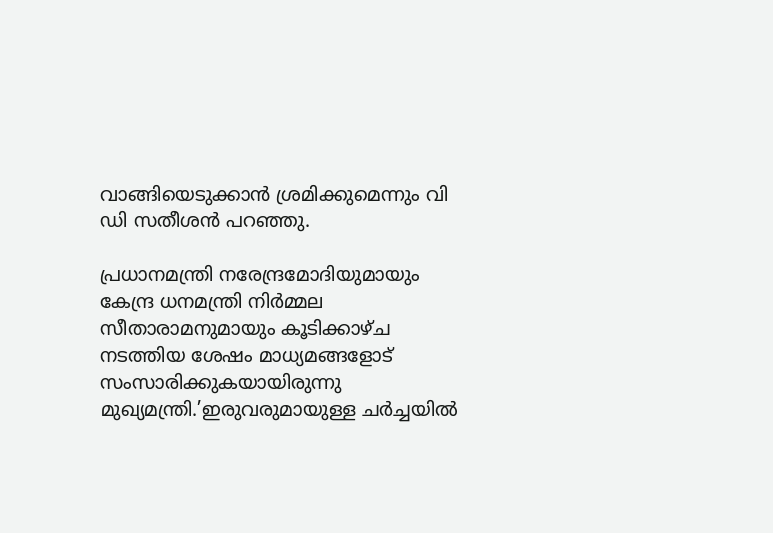വാങ്ങിയെടുക്കാന്‍ ശ്രമിക്കുമെന്നും വി ഡി സതീശന്‍ പറഞ്ഞു.

പ്രധാനമന്ത്രി നരേന്ദ്രമോദിയുമായും കേന്ദ്ര ധനമന്ത്രി നിര്‍മ്മല സീതാരാമനുമായും കൂടിക്കാഴ്ച നടത്തിയ ശേഷം മാധ്യമങ്ങളോട് സംസാരിക്കുകയായിരുന്നു മുഖ്യമന്ത്രി.’ഇരുവരുമായുള്ള ചര്‍ച്ചയില്‍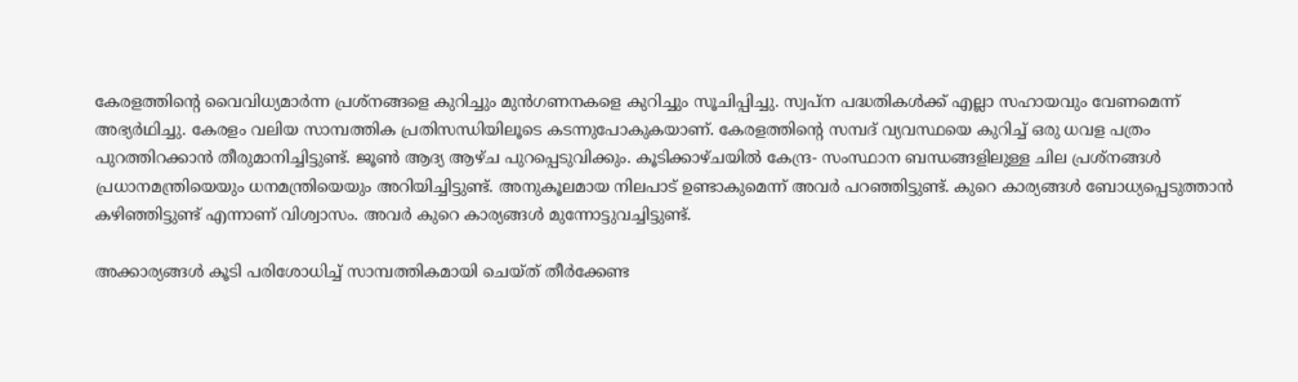കേരളത്തിന്റെ വൈവിധ്യമാര്‍ന്ന പ്രശ്‌നങ്ങളെ കുറിച്ചും മുന്‍ഗണനകളെ കുറിച്ചും സൂചിപ്പിച്ചു. സ്വപ്‌ന പദ്ധതികള്‍ക്ക് എല്ലാ സഹായവും വേണമെന്ന് അഭ്യര്‍ഥിച്ചു. കേരളം വലിയ സാമ്പത്തിക പ്രതിസന്ധിയിലൂടെ കടന്നുപോകുകയാണ്. കേരളത്തിന്റെ സമ്പദ് വ്യവസ്ഥയെ കുറിച്ച് ഒരു ധവള പത്രം പുറത്തിറക്കാന്‍ തീരുമാനിച്ചിട്ടുണ്ട്. ജൂണ്‍ ആദ്യ ആഴ്ച പുറപ്പെടുവിക്കും. കൂടിക്കാഴ്ചയില്‍ കേന്ദ്ര- സംസ്ഥാന ബന്ധങ്ങളിലുള്ള ചില പ്രശ്‌നങ്ങള്‍ പ്രധാനമന്ത്രിയെയും ധനമന്ത്രിയെയും അറിയിച്ചിട്ടുണ്ട്. അനുകൂലമായ നിലപാട് ഉണ്ടാകുമെന്ന് അവര്‍ പറഞ്ഞിട്ടുണ്ട്. കുറെ കാര്യങ്ങള്‍ ബോധ്യപ്പെടുത്താന്‍ കഴിഞ്ഞിട്ടുണ്ട് എന്നാണ് വിശ്വാസം. അവര്‍ കുറെ കാര്യങ്ങള്‍ മുന്നോട്ടുവച്ചിട്ടുണ്ട്.

അക്കാര്യങ്ങള്‍ കൂടി പരിശോധിച്ച് സാമ്പത്തികമായി ചെയ്ത് തീര്‍ക്കേണ്ട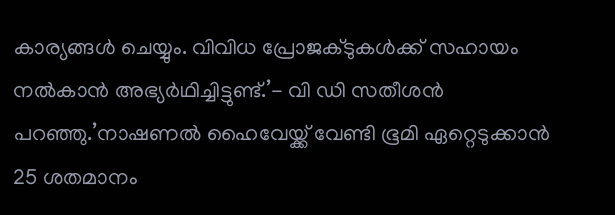കാര്യങ്ങള്‍ ചെയ്യും. വിവിധ പ്രോജക്ടുകള്‍ക്ക് സഹായം നല്‍കാന്‍ അഭ്യര്‍ഥിച്ചിട്ടുണ്ട്.’- വി ഡി സതീശന്‍ പറഞ്ഞു.’നാഷണല്‍ ഹൈവേയ്ക്ക് വേണ്ടി ഭൂമി ഏറ്റെടുക്കാന്‍ 25 ശതമാനം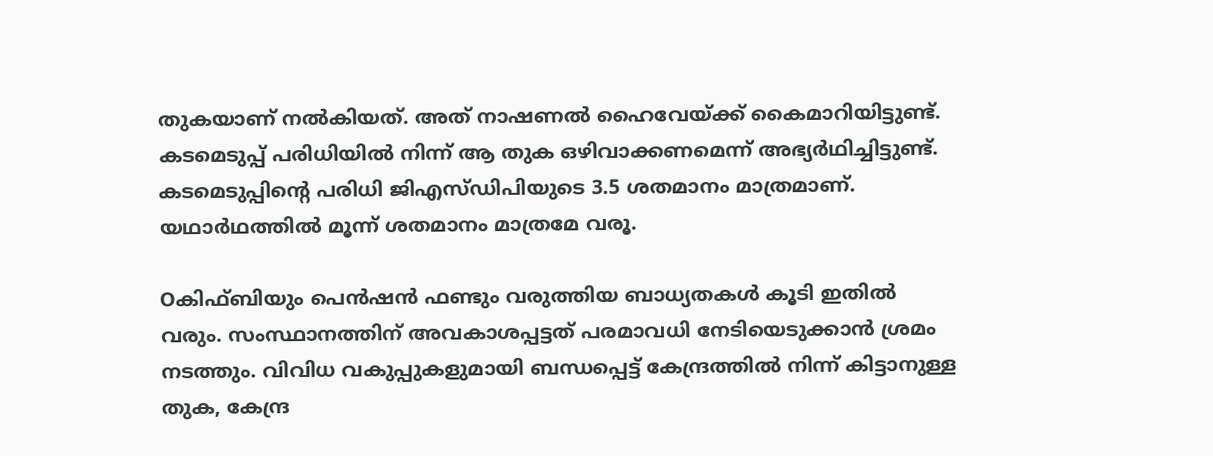തുകയാണ് നല്‍കിയത്. അത് നാഷണല്‍ ഹൈവേയ്ക്ക് കൈമാറിയിട്ടുണ്ട്. കടമെടുപ്പ് പരിധിയില്‍ നിന്ന് ആ തുക ഒഴിവാക്കണമെന്ന് അഭ്യര്‍ഥിച്ചിട്ടുണ്ട്. കടമെടുപ്പിന്റെ പരിധി ജിഎസ്ഡിപിയുടെ 3.5 ശതമാനം മാത്രമാണ്. യഥാര്‍ഥത്തില്‍ മൂന്ന് ശതമാനം മാത്രമേ വരൂ.

Oകിഫ്ബിയും പെന്‍ഷന്‍ ഫണ്ടും വരുത്തിയ ബാധ്യതകള്‍ കൂടി ഇതില്‍ വരും. സംസ്ഥാനത്തിന് അവകാശപ്പട്ടത് പരമാവധി നേടിയെടുക്കാന്‍ ശ്രമം നടത്തും. വിവിധ വകുപ്പുകളുമായി ബന്ധപ്പെട്ട് കേന്ദ്രത്തില്‍ നിന്ന് കിട്ടാനുള്ള തുക, കേന്ദ്ര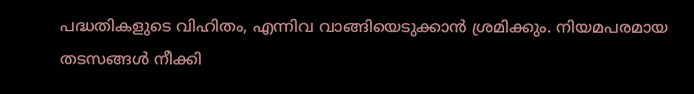പദ്ധതികളുടെ വിഹിതം, എന്നിവ വാങ്ങിയെടുക്കാന്‍ ശ്രമിക്കും. നിയമപരമായ തടസങ്ങള്‍ നീക്കി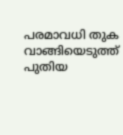പരമാവധി തുക വാങ്ങിയെടുത്ത് പുതിയ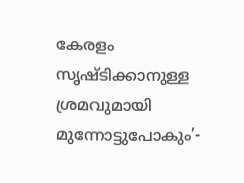കേരളം സൃഷ്ടിക്കാനുള്ള ശ്രമവുമായി മുന്നോട്ടുപോകും’-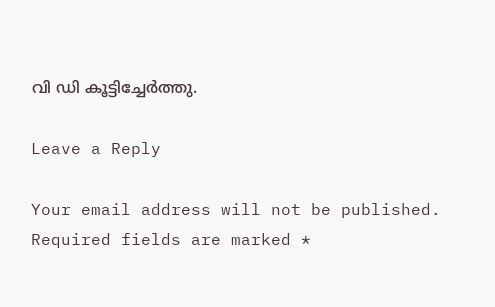വി ഡി കൂട്ടിച്ചേര്‍ത്തു.

Leave a Reply

Your email address will not be published. Required fields are marked *